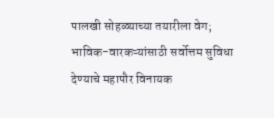पालखी सोहळ्याच्या तयारीला वेग; भाविक-वारकऱ्यांसाठी सर्वोत्तम सुविधा देण्याचे महापौर विनायक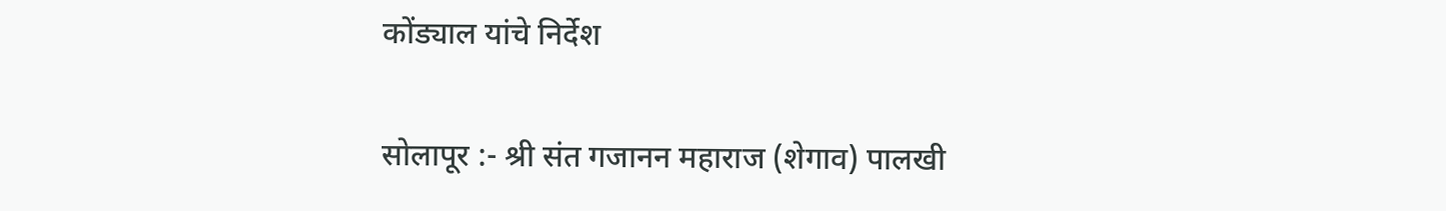कोंड्याल यांचे निर्देश

सोलापूर :- श्री संत गजानन महाराज (शेगाव) पालखी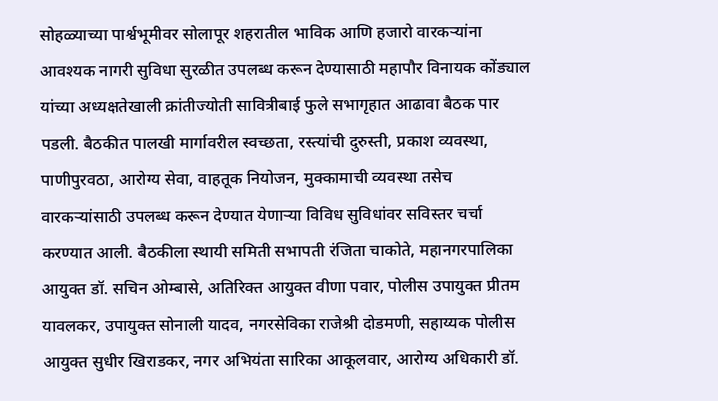सोहळ्याच्या पार्श्वभूमीवर सोलापूर शहरातील भाविक आणि हजारो वारकऱ्यांना आवश्यक नागरी सुविधा सुरळीत उपलब्ध करून देण्यासाठी महापौर विनायक कोंड्याल यांच्या अध्यक्षतेखाली क्रांतीज्योती सावित्रीबाई फुले सभागृहात आढावा बैठक पार पडली. बैठकीत पालखी मार्गावरील स्वच्छता, रस्त्यांची दुरुस्ती, प्रकाश व्यवस्था, पाणीपुरवठा, आरोग्य सेवा, वाहतूक नियोजन, मुक्कामाची व्यवस्था तसेच वारकऱ्यांसाठी उपलब्ध करून देण्यात येणाऱ्या विविध सुविधांवर सविस्तर चर्चा करण्यात आली. बैठकीला स्थायी समिती सभापती रंजिता चाकोते, महानगरपालिका आयुक्त डॉ. सचिन ओम्बासे, अतिरिक्त आयुक्त वीणा पवार, पोलीस उपायुक्त प्रीतम यावलकर, उपायुक्त सोनाली यादव, नगरसेविका राजेश्री दोडमणी, सहाय्यक पोलीस आयुक्त सुधीर खिराडकर, नगर अभियंता सारिका आकूलवार, आरोग्य अधिकारी डॉ.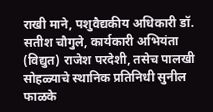राखी माने, पशुवैद्यकीय अधिकारी डॉ. सतीश चौगुले, कार्यकारी अभियंता (विद्युत) राजेश परदेशी, तसेच पालखी सोहळ्याचे स्थानिक प्रतिनिधी सुनील फाळके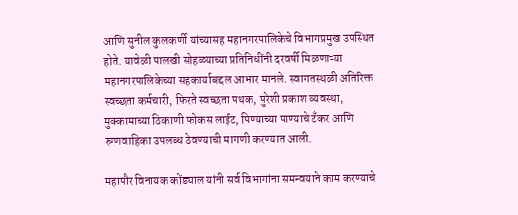आणि सुनील कुलकर्णी यांच्यासह महानगरपालिकेचे विभागप्रमुख उपस्थित होते. यावेळी पालखी सोहळ्याच्या प्रतिनिधींनी दरवर्षी मिळणाऱ्या महानगरपालिकेच्या सहकार्याबद्दल आभार मानले. स्वागतस्थळी अतिरिक्त स्वच्छता कर्मचारी, फिरते स्वच्छता पथक, पुरेशी प्रकाश व्यवस्था, मुक्कामाच्या ठिकाणी फोकस लाईट, पिण्याच्या पाण्याचे टँकर आणि रुग्णवाहिका उपलब्ध ठेवण्याची मागणी करण्यात आली.

महापौर विनायक कोंड्याल यांनी सर्व विभागांना समन्वयाने काम करण्याचे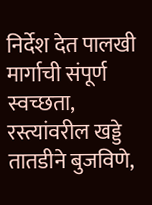निर्देश देत पालखी मार्गाची संपूर्ण स्वच्छता, रस्त्यांवरील खड्डे तातडीने बुजविणे,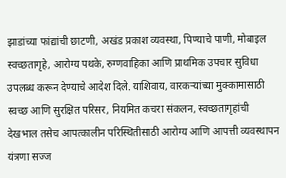झाडांच्या फांद्यांची छाटणी, अखंड प्रकाश व्यवस्था, पिण्याचे पाणी, मोबाइल स्वच्छतागृहे, आरोग्य पथके, रुग्णवाहिका आणि प्राथमिक उपचार सुविधा उपलब्ध करून देण्याचे आदेश दिले. याशिवाय, वारकऱ्यांच्या मुक्कामासाठी स्वच्छ आणि सुरक्षित परिसर, नियमित कचरा संकलन, स्वच्छतागृहांची देखभाल तसेच आपत्कालीन परिस्थितीसाठी आरोग्य आणि आपत्ती व्यवस्थापन यंत्रणा सज्ज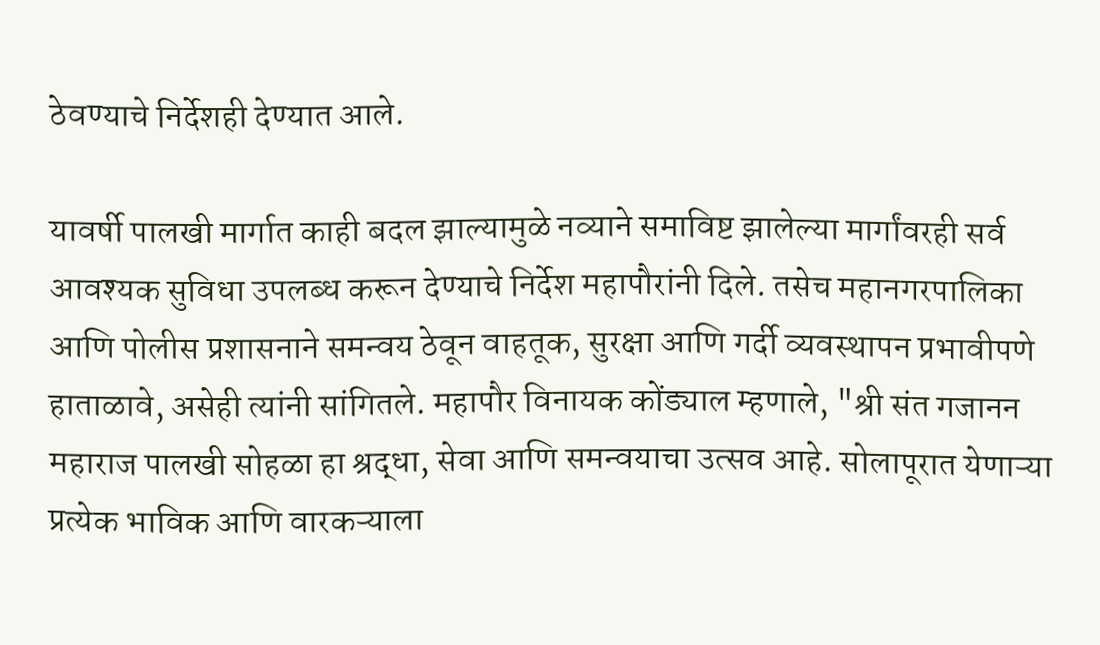ठेवण्याचे निर्देशही देण्यात आले.

यावर्षी पालखी मार्गात काही बदल झाल्यामुळे नव्याने समाविष्ट झालेल्या मार्गांवरही सर्व आवश्यक सुविधा उपलब्ध करून देण्याचे निर्देश महापौरांनी दिले. तसेच महानगरपालिका आणि पोलीस प्रशासनाने समन्वय ठेवून वाहतूक, सुरक्षा आणि गर्दी व्यवस्थापन प्रभावीपणे हाताळावे, असेही त्यांनी सांगितले. महापौर विनायक कोंड्याल म्हणाले, "श्री संत गजानन महाराज पालखी सोहळा हा श्रद्धा, सेवा आणि समन्वयाचा उत्सव आहे. सोलापूरात येणाऱ्या प्रत्येक भाविक आणि वारकऱ्याला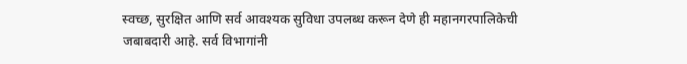स्वच्छ, सुरक्षित आणि सर्व आवश्यक सुविधा उपलब्ध करून देणे ही महानगरपालिकेची जबाबदारी आहे. सर्व विभागांनी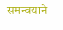समन्वयाने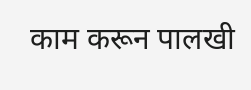काम करून पालखी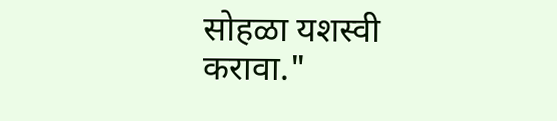सोहळा यशस्वी करावा."